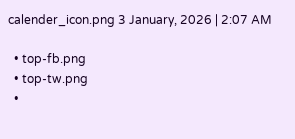calender_icon.png 3 January, 2026 | 2:07 AM

  • top-fb.png
  • top-tw.png
  •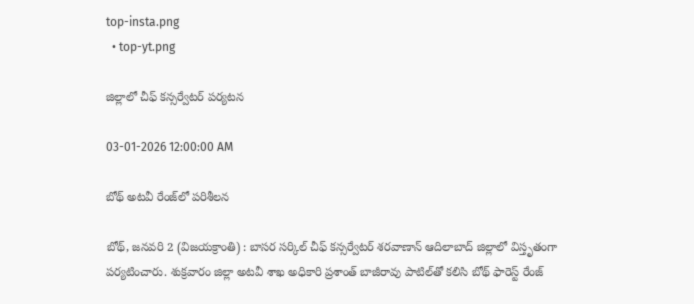top-insta.png
  • top-yt.png

జిల్లాలో చీఫ్ కన్సర్వేటర్ పర్యటన

03-01-2026 12:00:00 AM

బోథ్ అటవీ రేంజ్‌లో పరిశీలన

బోథ్, జనవరి 2 (విజయక్రాంతి) : బాసర సర్కిల్ చీఫ్ కన్సర్వేటర్ శరవాణాన్ ఆదిలాబాద్ జిల్లాలో విస్తృతంగా పర్యటించారు. శుక్రవారం జిల్లా అటవీ శాఖ అధికారి ప్రశాంత్ బాజీరావు పాటిల్‌తో కలిసి బోథ్ ఫారెస్ట్ రేంజ్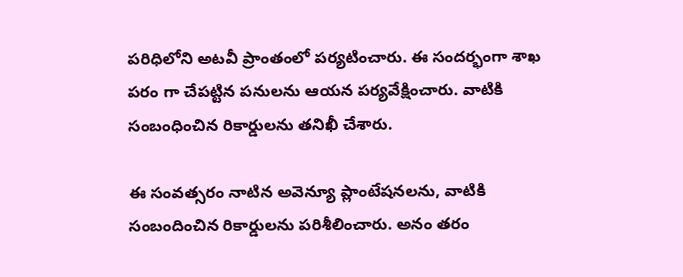పరిధిలోని అటవీ ప్రాంతంలో పర్యటించారు. ఈ సందర్భంగా శాఖ పరం గా చేపట్టిన పనులను ఆయన పర్యవేక్షించారు. వాటికి సంబంధించిన రికార్డులను తనిఖీ చేశారు.

ఈ సంవత్సరం నాటిన అవెన్యూ ప్లాంటేషనలను, వాటికి సంబందించిన రికార్డులను పరిశీలించారు. అనం తరం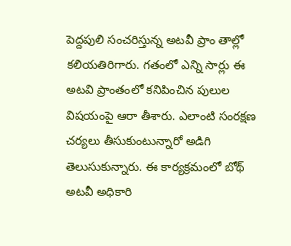పెద్దపులి సంచరిస్తున్న అటవీ ప్రాం తాల్లో కలియతిరిగారు. గతంలో ఎన్ని సార్లు ఈ అటవి ప్రాంతంలో కనిపించిన పులుల విషయంపై ఆరా తీశారు. ఎలాంటి సంరక్షణ చర్యలు తీసుకుంటున్నారో అడిగి తెలుసుకున్నారు. ఈ కార్యక్రమంలో బోథ్ అటవీ అధికారి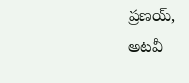ప్రణయ్, అటవీ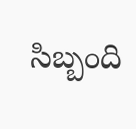సిబ్బంది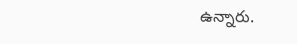ఉన్నారు.